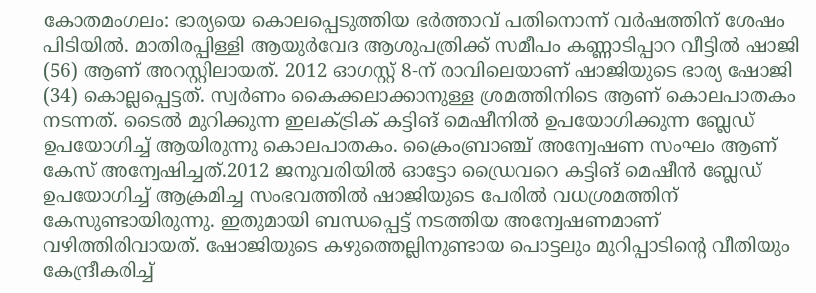കോതമംഗലം: ഭാര്യയെ കൊലപ്പെടുത്തിയ ഭർത്താവ് പതിനൊന്ന് വർഷത്തിന് ശേഷം പിടിയിൽ. മാതിരപ്പിള്ളി ആയുര്‍വേദ ആശുപത്രിക്ക് സമീപം കണ്ണാടിപ്പാറ വീട്ടില്‍ ഷാജി (56) ആണ് അറസ്റ്റിലായത്. 2012 ഓഗസ്റ്റ് 8-ന് രാവിലെയാണ് ഷാജിയുടെ ഭാര്യ ഷോജി (34) കൊല്ലപ്പെട്ടത്. സ്വർണം കൈക്കലാക്കാനുള്ള ശ്രമത്തിനിടെ ആണ് കൊലപാതകം നടന്നത്. ടൈല്‍ മുറിക്കുന്ന ഇലക്ട്രിക് കട്ടിങ് മെഷീനില്‍ ഉപയോഗിക്കുന്ന ബ്ലേഡ് ഉപയോഗിച്ച് ആയിരുന്നു കൊലപാതകം. ക്രൈംബ്രാഞ്ച് അന്വേഷണ സംഘം ആണ് കേസ് അന്വേഷിച്ചത്.2012 ജനുവരിയില്‍ ഓട്ടോ ഡ്രൈവറെ കട്ടിങ് മെഷീന്‍ ബ്ലേഡ് ഉപയോഗിച്ച് ആക്രമിച്ച സംഭവത്തില്‍ ഷാജിയുടെ പേരില്‍ വധശ്രമത്തിന് കേസുണ്ടായിരുന്നു. ഇതുമായി ബന്ധപ്പെട്ട് നടത്തിയ അന്വേഷണമാണ് വഴിത്തിരിവായത്. ഷോജിയുടെ കഴുത്തെല്ലിനുണ്ടായ പൊട്ടലും മുറിപ്പാടിന്റെ വീതിയും കേന്ദ്രീകരിച്ച്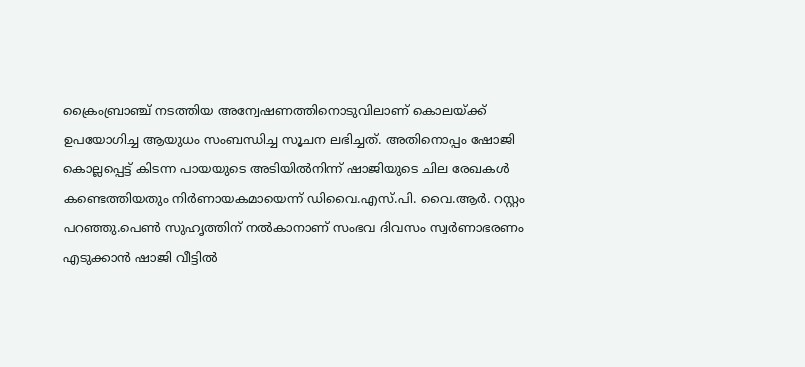ക്രൈംബ്രാഞ്ച് നടത്തിയ അന്വേഷണത്തിനൊടുവിലാണ് കൊലയ്ക്ക് ഉപയോഗിച്ച ആയുധം സംബന്ധിച്ച സൂചന ലഭിച്ചത്. അതിനൊപ്പം ഷോജി കൊല്ലപ്പെട്ട് കിടന്ന പായയുടെ അടിയില്‍നിന്ന് ഷാജിയുടെ ചില രേഖകള്‍ കണ്ടെത്തിയതും നിര്‍ണായകമായെന്ന് ഡിവൈ.എസ്.പി. വൈ.ആര്‍. റസ്റ്റം പറഞ്ഞു.പെണ്‍ സുഹൃത്തിന് നല്‍കാനാണ് സംഭവ ദിവസം സ്വര്‍ണാഭരണം എടുക്കാന്‍ ഷാജി വീട്ടില്‍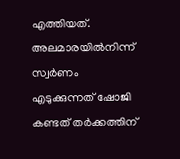എത്തിയത്. അലമാരയില്‍നിന്ന് സ്വര്‍ണം എടുക്കുന്നത് ഷോജി കണ്ടത് തര്‍ക്കത്തിന്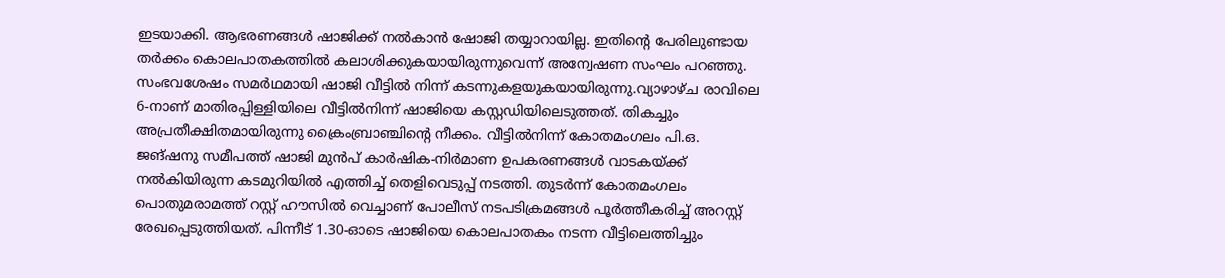ഇടയാക്കി. ആഭരണങ്ങള്‍ ഷാജിക്ക് നല്‍കാന്‍ ഷോജി തയ്യാറായില്ല. ഇതിന്റെ പേരിലുണ്ടായ തര്‍ക്കം കൊലപാതകത്തില്‍ കലാശിക്കുകയായിരുന്നുവെന്ന് അന്വേഷണ സംഘം പറഞ്ഞു. സംഭവശേഷം സമര്‍ഥമായി ഷാജി വീട്ടില്‍ നിന്ന് കടന്നുകളയുകയായിരുന്നു.വ്യാഴാഴ്ച രാവിലെ 6-നാണ് മാതിരപ്പിള്ളിയിലെ വീട്ടില്‍നിന്ന് ഷാജിയെ കസ്റ്റഡിയിലെടുത്തത്. തികച്ചും അപ്രതീക്ഷിതമായിരുന്നു ക്രൈംബ്രാഞ്ചിന്റെ നീക്കം. വീട്ടില്‍നിന്ന് കോതമംഗലം പി.ഒ. ജങ്ഷനു സമീപത്ത് ഷാജി മുന്‍പ് കാര്‍ഷിക-നിര്‍മാണ ഉപകരണങ്ങള്‍ വാടകയ്ക്ക് നല്‍കിയിരുന്ന കടമുറിയില്‍ എത്തിച്ച് തെളിവെടുപ്പ് നടത്തി. തുടര്‍ന്ന് കോതമംഗലം പൊതുമരാമത്ത് റസ്റ്റ് ഹൗസില്‍ വെച്ചാണ് പോലീസ് നടപടിക്രമങ്ങള്‍ പൂര്‍ത്തീകരിച്ച് അറസ്റ്റ് രേഖപ്പെടുത്തിയത്. പിന്നീട് 1.30-ഓടെ ഷാജിയെ കൊലപാതകം നടന്ന വീട്ടിലെത്തിച്ചും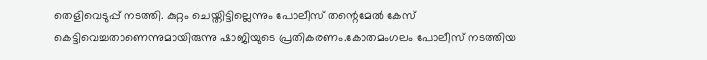തെളിവെടുപ്പ് നടത്തി. കുറ്റം ചെയ്തിട്ടില്ലെന്നും പോലീസ് തന്റെമേല്‍ കേസ് കെട്ടിവെച്ചതാണെന്നുമായിരുന്നു ഷാജിയുടെ പ്രതികരണം.കോതമംഗലം പോലീസ് നടത്തിയ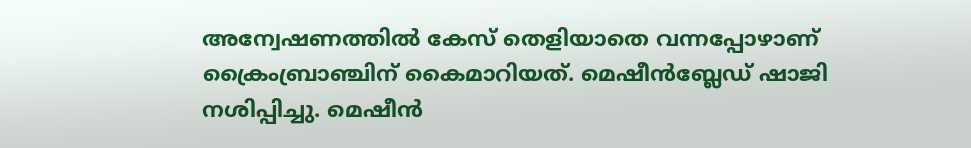അന്വേഷണത്തില്‍ കേസ് തെളിയാതെ വന്നപ്പോഴാണ് ക്രൈംബ്രാഞ്ചിന് കൈമാറിയത്. മെഷീന്‍ബ്ലേഡ് ഷാജി നശിപ്പിച്ചു. മെഷീന്‍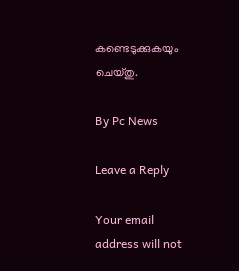കണ്ടെടുക്കുകയും ചെയ്തു.

By Pc News

Leave a Reply

Your email address will not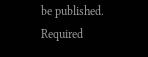be published. Required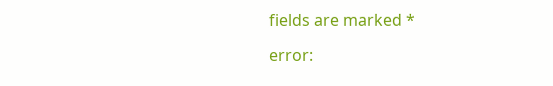fields are marked *

error: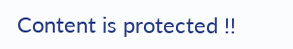Content is protected !!